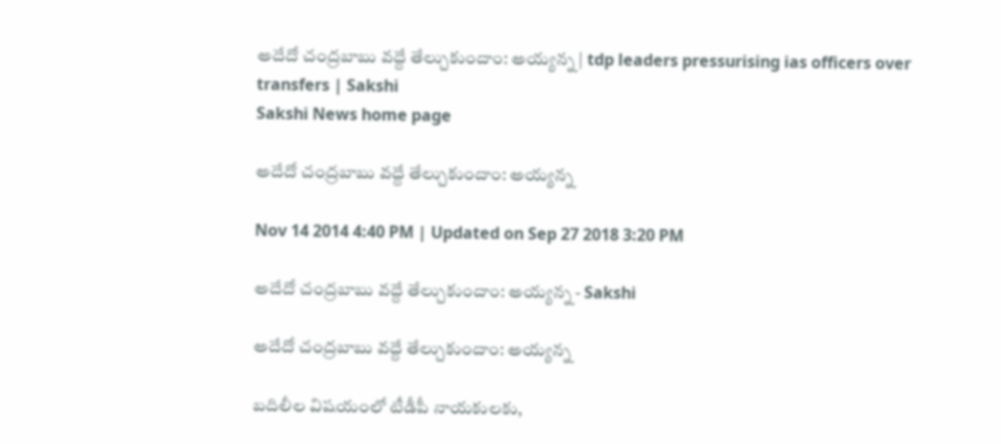అదేదో చంద్రబాబు వద్దే తేల్చుకుందాం: అయ్యన్న | tdp leaders pressurising ias officers over transfers | Sakshi
Sakshi News home page

అదేదో చంద్రబాబు వద్దే తేల్చుకుందాం: అయ్యన్న

Nov 14 2014 4:40 PM | Updated on Sep 27 2018 3:20 PM

అదేదో చంద్రబాబు వద్దే తేల్చుకుందాం: అయ్యన్న - Sakshi

అదేదో చంద్రబాబు వద్దే తేల్చుకుందాం: అయ్యన్న

బదిలీల విషయంలో టీడీపీ నాయకులకు,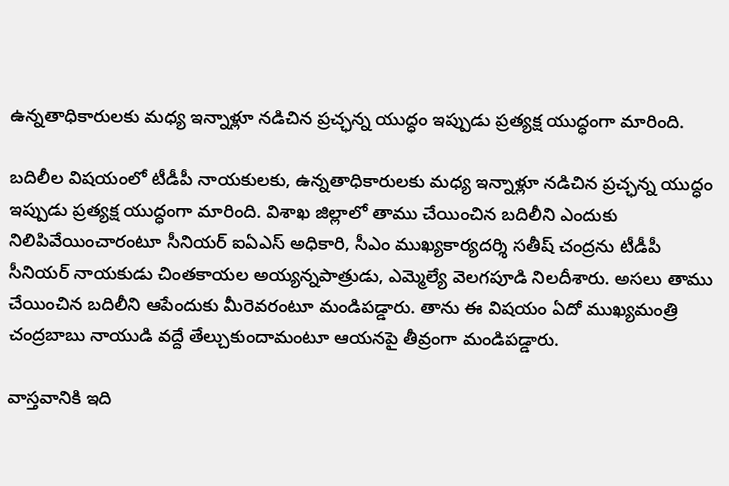ఉన్నతాధికారులకు మధ్య ఇన్నాళ్లూ నడిచిన ప్రచ్ఛన్న యుద్ధం ఇప్పుడు ప్రత్యక్ష యుద్ధంగా మారింది.

బదిలీల విషయంలో టీడీపీ నాయకులకు, ఉన్నతాధికారులకు మధ్య ఇన్నాళ్లూ నడిచిన ప్రచ్ఛన్న యుద్ధం ఇప్పుడు ప్రత్యక్ష యుద్ధంగా మారింది. విశాఖ జిల్లాలో తాము చేయించిన బదిలీని ఎందుకు నిలిపివేయించారంటూ సీనియర్ ఐఏఎస్ అధికారి, సీఎం ముఖ్యకార్యదర్శి సతీష్ చంద్రను టీడీపీ సీనియర్ నాయకుడు చింతకాయల అయ్యన్నపాత్రుడు, ఎమ్మెల్యే వెలగపూడి నిలదీశారు. అసలు తాము చేయించిన బదిలీని ఆపేందుకు మీరెవరంటూ మండిపడ్డారు. తాను ఈ విషయం ఏదో ముఖ్యమంత్రి చంద్రబాబు నాయుడి వద్దే తేల్చుకుందామంటూ ఆయనపై తీవ్రంగా మండిపడ్డారు.

వాస్తవానికి ఇది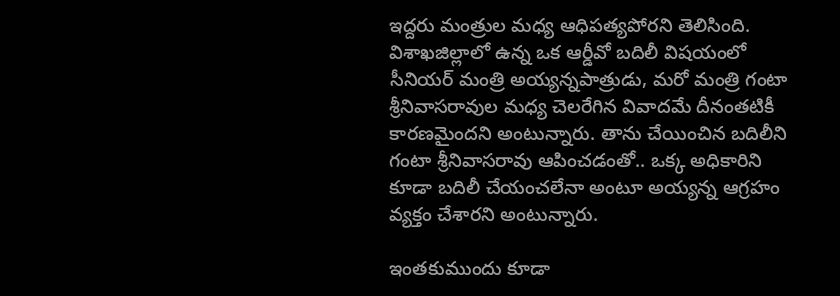ఇద్దరు మంత్రుల మధ్య ఆధిపత్యపోరని తెలిసింది. విశాఖజిల్లాలో ఉన్న ఒక ఆర్డీవో బదిలీ విషయంలో సీనియర్ మంత్రి అయ్యన్నపాత్రుడు, మరో మంత్రి గంటా శ్రీనివాసరావుల మధ్య చెలరేగిన వివాదమే దీనంతటికీ కారణమైందని అంటున్నారు. తాను చేయించిన బదిలీని గంటా శ్రీనివాసరావు ఆపించడంతో.. ఒక్క అధికారిని కూడా బదిలీ చేయంచలేనా అంటూ అయ్యన్న ఆగ్రహం వ్యక్తం చేశారని అంటున్నారు.

ఇంతకుముందు కూడా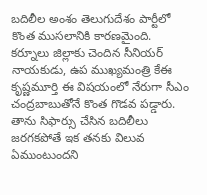బదిలీల అంశం తెలుగుదేశం పార్టీలో కొంత ముసలానికి కారణమైంది. కర్నూలు జిల్లాకు చెందిన సీనియర్ నాయకుడు, ఉప ముఖ్యమంత్రి కేఈ కృష్ణమూర్తి ఈ విషయంలో నేరుగా సీఎం చంద్రబాబుతోనే కొంత గొడవ పడ్డారు. తాను సిఫార్సు చేసిన బదిలీలు జరగకపోతే ఇక తనకు విలువ ఏముంటుందని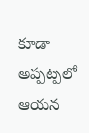కూడా అప్పట్పలో ఆయన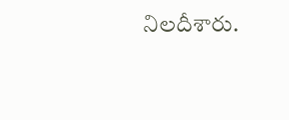నిలదీశారు.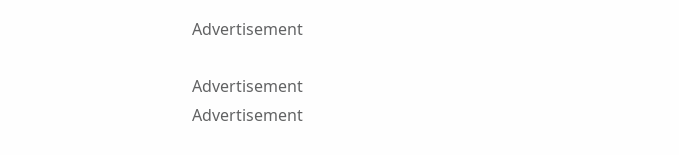Advertisement

Advertisement
Advertisement